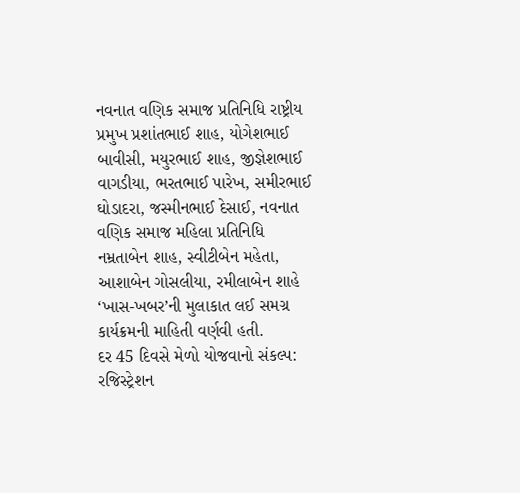નવનાત વણિક સમાજ પ્રતિનિધિ રાષ્ટ્રીય પ્રમુખ પ્રશાંતભાઈ શાહ, યોગેશભાઈ બાવીસી, મયુરભાઈ શાહ, જીજ્ઞેશભાઈ વાગડીયા, ભરતભાઈ પારેખ, સમીરભાઈ ઘોડાદરા, જસ્મીનભાઈ દેસાઈ, નવનાત વણિક સમાજ મહિલા પ્રતિનિધિ નમ્રતાબેન શાહ, સ્વીટીબેન મહેતા, આશાબેન ગોસલીયા, રમીલાબેન શાહે ‘ખાસ-ખબર’ની મુલાકાત લઈ સમગ્ર કાર્યક્રમની માહિતી વર્ણવી હતી.
દર 45 દિવસે મેળો યોજવાનો સંકલ્પ: રજિસ્ટ્રેશન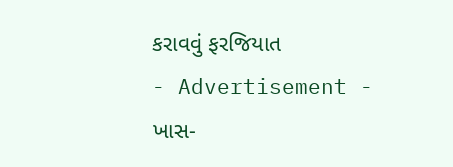કરાવવું ફરજિયાત
- Advertisement -
ખાસ-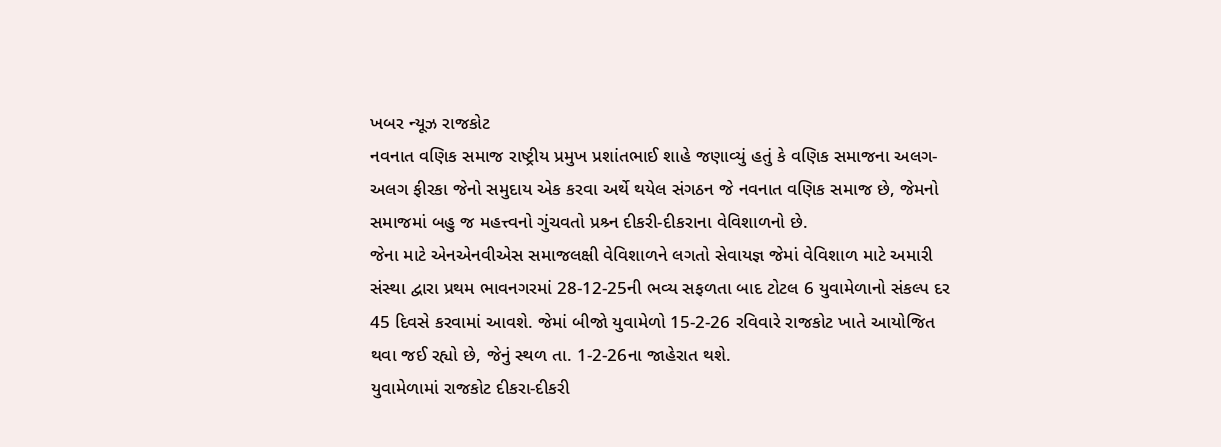ખબર ન્યૂઝ રાજકોટ
નવનાત વણિક સમાજ રાષ્ટ્રીય પ્રમુખ પ્રશાંતભાઈ શાહે જણાવ્યું હતું કે વણિક સમાજના અલગ-અલગ ફીરકા જેનો સમુદાય એક કરવા અર્થે થયેલ સંગઠન જે નવનાત વણિક સમાજ છે, જેમનો સમાજમાં બહુ જ મહત્ત્વનો ગુંચવતો પ્રશ્ર્ન દીકરી-દીકરાના વેવિશાળનો છે.
જેના માટે એનએનવીએસ સમાજલક્ષી વેવિશાળને લગતો સેવાયજ્ઞ જેમાં વેવિશાળ માટે અમારી સંસ્થા દ્વારા પ્રથમ ભાવનગરમાં 28-12-25ની ભવ્ય સફળતા બાદ ટોટલ 6 યુવામેળાનો સંકલ્પ દર 45 દિવસે કરવામાં આવશે. જેમાં બીજો યુવામેળો 15-2-26 રવિવારે રાજકોટ ખાતે આયોજિત થવા જઈ રહ્યો છે, જેનું સ્થળ તા. 1-2-26ના જાહેરાત થશે.
યુવામેળામાં રાજકોટ દીકરા-દીકરી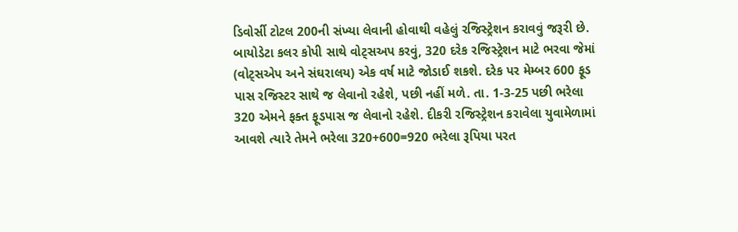ડિવોર્સી ટોટલ 200ની સંખ્યા લેવાની હોવાથી વહેલું રજિસ્ટ્રેશન કરાવવું જરૂરી છે.
બાયોડેટા કલર કોપી સાથે વોટ્સઅપ કરવું, 320 દરેક રજિસ્ટ્રેશન માટે ભરવા જેમાં (વોટ્સએપ અને સંઘરાલય) એક વર્ષ માટે જોડાઈ શકશે. દરેક પર મેમ્બર 600 ફૂડ પાસ રજિસ્ટર સાથે જ લેવાનો રહેશે, પછી નહીં મળે. તા. 1-3-25 પછી ભરેલા 320 એમને ફક્ત ફૂડપાસ જ લેવાનો રહેશે. દીકરી રજિસ્ટ્રેશન કરાવેલા યુવામેળામાં આવશે ત્યારે તેમને ભરેલા 320+600=920 ભરેલા રૂપિયા પરત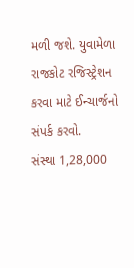મળી જશે. યુવામેળા રાજકોટ રજિસ્ટ્રેશન કરવા માટે ઈન્ચાર્જનો સંપર્ક કરવો.
સંસ્થા 1,28,000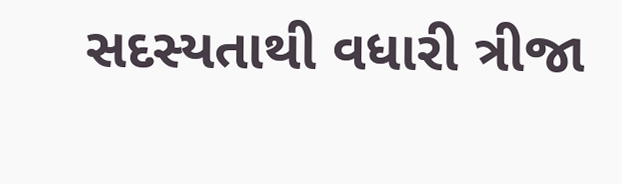સદસ્યતાથી વધારી ત્રીજા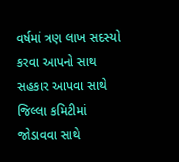વર્ષમાં ત્રણ લાખ સદસ્યો કરવા આપનો સાથ સહકાર આપવા સાથે જિલ્લા કમિટીમાં જોડાવવા સાથે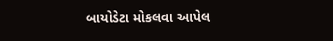બાયોડેટા મોકલવા આપેલ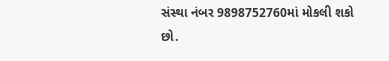સંસ્થા નંબર 9898752760માં મોકલી શકો છો.